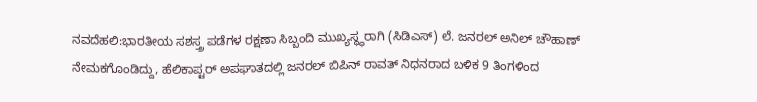ನವದೆಹಲಿ:ಭಾರತೀಯ ಸಶಸ್ತ್ರ ಪಡೆಗಳ ರಕ್ಷಣಾ ಸಿಬ್ಬಂದಿ ಮುಖ್ಯಸ್ಥ್ಥರಾಗಿ (ಸಿಡಿಎಸ್) ಲೆ. ಜನರಲ್ ಅನಿಲ್ ಚೌಹಾಣ್ ನೇಮಕಗೊಂಡಿದ್ದು, ಹೆಲಿಕಾಪ್ಟರ್ ಅಪಘಾತದಲ್ಲಿ ಜನರಲ್ ಬಿಪಿನ್ ರಾವತ್ ನಿಧನರಾದ ಬಳಿಕ 9 ತಿಂಗಳಿಂದ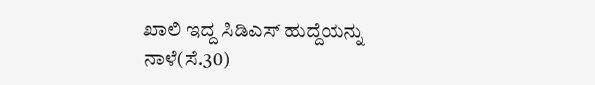ಖಾಲಿ ಇದ್ದ ಸಿಡಿಎಸ್ ಹುದ್ದೆಯನ್ನು ನಾಳೆ(ಸೆ.30)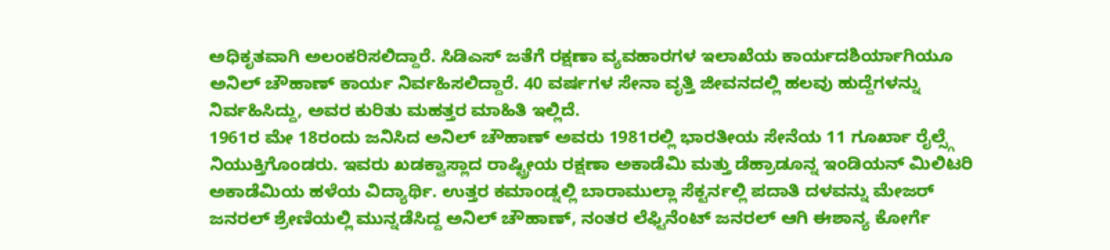ಅಧಿಕೃತವಾಗಿ ಅಲಂಕರಿಸಲಿದ್ದಾರೆ. ಸಿಡಿಎಸ್ ಜತೆಗೆ ರಕ್ಷಣಾ ವ್ಯವಹಾರಗಳ ಇಲಾಖೆಯ ಕಾರ್ಯದಶಿರ್ಯಾಗಿಯೂ ಅನಿಲ್ ಚೌಹಾಣ್ ಕಾರ್ಯ ನಿರ್ವಹಿಸಲಿದ್ದಾರೆ. 40 ವರ್ಷಗಳ ಸೇನಾ ವೃತ್ತಿ ಜೀವನದಲ್ಲಿ ಹಲವು ಹುದ್ದೆಗಳನ್ನು ನಿರ್ವಹಿಸಿದ್ದು, ಅವರ ಕುರಿತು ಮಹತ್ತರ ಮಾಹಿತಿ ಇಲ್ಲಿದೆ.
1961ರ ಮೇ 18ರಂದು ಜನಿಸಿದ ಅನಿಲ್ ಚೌಹಾಣ್ ಅವರು 1981ರಲ್ಲಿ ಭಾರತೀಯ ಸೇನೆಯ 11 ಗೂರ್ಖಾ ರೈಲ್ಸ್ಗೆ ನಿಯುಕ್ತಿಗೊಂಡರು. ಇವರು ಖಡಕ್ವಾಸ್ಲಾದ ರಾಷ್ಟ್ರೀಯ ರಕ್ಷಣಾ ಅಕಾಡೆಮಿ ಮತ್ತು ಡೆಹ್ರಾಡೂನ್ನ ಇಂಡಿಯನ್ ಮಿಲಿಟರಿ ಅಕಾಡೆಮಿಯ ಹಳೆಯ ವಿದ್ಯಾರ್ಥಿ. ಉತ್ತರ ಕಮಾಂಡ್ನಲ್ಲಿ ಬಾರಾಮುಲ್ಲಾ ಸೆಕ್ಟರ್ನಲ್ಲಿ ಪದಾತಿ ದಳವನ್ನು ಮೇಜರ್ ಜನರಲ್ ಶ್ರೇಣಿಯಲ್ಲಿ ಮುನ್ನಡೆಸಿದ್ದ ಅನಿಲ್ ಚೌಹಾಣ್, ನಂತರ ಲೆಫ್ಟಿನೆಂಟ್ ಜನರಲ್ ಆಗಿ ಈಶಾನ್ಯ ಕೋರ್ಗೆ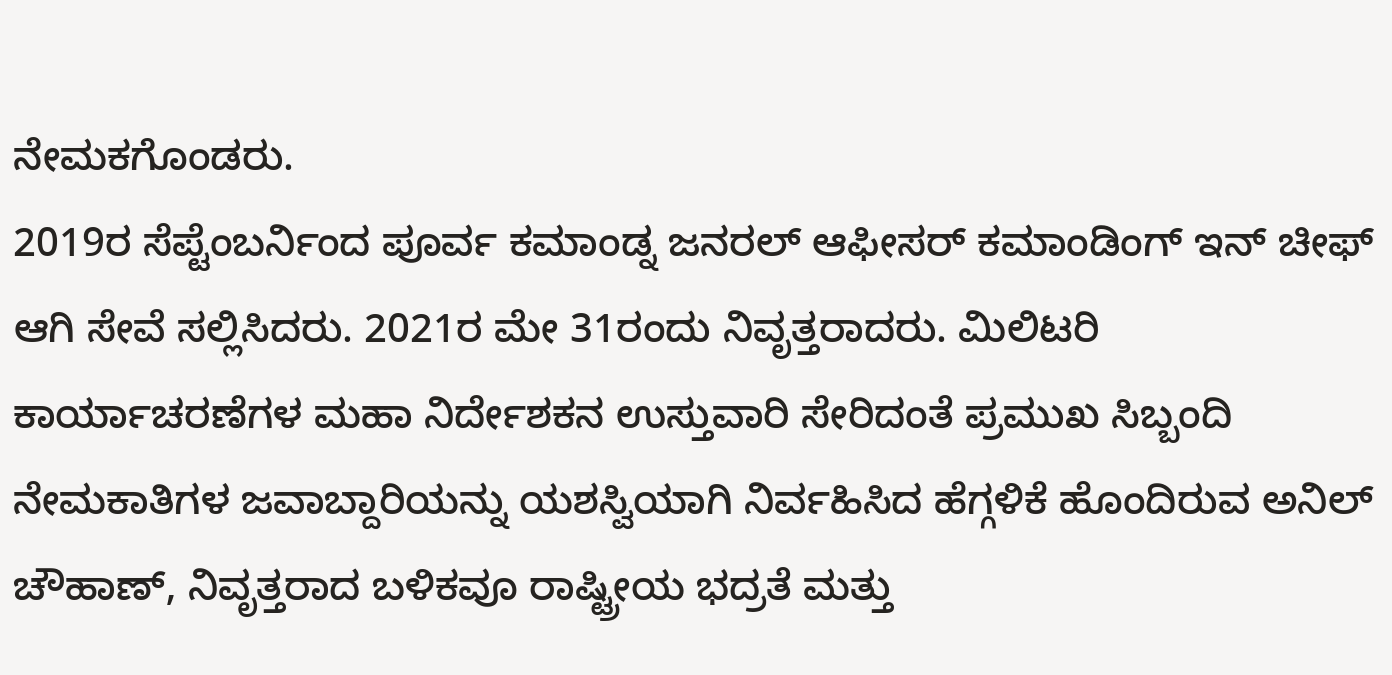ನೇಮಕಗೊಂಡರು.
2019ರ ಸೆಪ್ಟೆಂಬರ್ನಿಂದ ಪೂರ್ವ ಕಮಾಂಡ್ನ ಜನರಲ್ ಆಫೀಸರ್ ಕಮಾಂಡಿಂಗ್ ಇನ್ ಚೀಫ್ ಆಗಿ ಸೇವೆ ಸಲ್ಲಿಸಿದರು. 2021ರ ಮೇ 31ರಂದು ನಿವೃತ್ತರಾದರು. ಮಿಲಿಟರಿ ಕಾರ್ಯಾಚರಣೆಗಳ ಮಹಾ ನಿರ್ದೇಶಕನ ಉಸ್ತುವಾರಿ ಸೇರಿದಂತೆ ಪ್ರಮುಖ ಸಿಬ್ಬಂದಿ ನೇಮಕಾತಿಗಳ ಜವಾಬ್ದಾರಿಯನ್ನು ಯಶಸ್ವಿಯಾಗಿ ನಿರ್ವಹಿಸಿದ ಹೆಗ್ಗಳಿಕೆ ಹೊಂದಿರುವ ಅನಿಲ್ ಚೌಹಾಣ್, ನಿವೃತ್ತರಾದ ಬಳಿಕವೂ ರಾಷ್ಟ್ರೀಯ ಭದ್ರತೆ ಮತ್ತು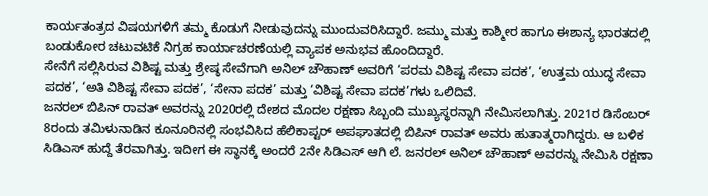ಕಾರ್ಯತಂತ್ರದ ವಿಷಯಗಳಿಗೆ ತಮ್ಮ ಕೊಡುಗೆ ನೀಡುವುದನ್ನು ಮುಂದುವರಿಸಿದ್ದಾರೆ. ಜಮ್ಮು ಮತ್ತು ಕಾಶ್ಮೀರ ಹಾಗೂ ಈಶಾನ್ಯ ಭಾರತದಲ್ಲಿ ಬಂಡುಕೋರ ಚಟುವಟಿಕೆ ನಿಗ್ರಹ ಕಾರ್ಯಾಚರಣೆಯಲ್ಲಿ ವ್ಯಾಪಕ ಅನುಭವ ಹೊಂದಿದ್ದಾರೆ.
ಸೇನೆಗೆ ಸಲ್ಲಿಸಿರುವ ವಿಶಿಷ್ಟ ಮತ್ತು ಶ್ರೇಷ್ಠ ಸೇವೆಗಾಗಿ ಅನಿಲ್ ಚೌಹಾಣ್ ಅವರಿಗೆ ‘ಪರಮ ವಿಶಿಷ್ಟ ಸೇವಾ ಪದಕ’, ‘ಉತ್ತಮ ಯುದ್ಧ ಸೇವಾ ಪದಕ’, ‘ಅತಿ ವಿಶಿಷ್ಟ ಸೇವಾ ಪದಕ’, ‘ಸೇನಾ ಪದಕ’ ಮತ್ತು ‘ವಿಶಿಷ್ಟ ಸೇವಾ ಪದಕ’ಗಳು ಒಲಿದಿವೆ.
ಜನರಲ್ ಬಿಪಿನ್ ರಾವತ್ ಅವರನ್ನು 2020ರಲ್ಲಿ ದೇಶದ ಮೊದಲ ರಕ್ಷಣಾ ಸಿಬ್ಬಂದಿ ಮುಖ್ಯಸ್ಥರನ್ನಾಗಿ ನೇಮಿಸಲಾಗಿತ್ತು. 2021ರ ಡಿಸೆಂಬರ್ 8ರಂದು ತಮಿಳುನಾಡಿನ ಕೂನೂರಿನಲ್ಲಿ ಸಂಭವಿಸಿದ ಹೆಲಿಕಾಪ್ಟರ್ ಅಪಘಾತದಲ್ಲಿ ಬಿಪಿನ್ ರಾವತ್ ಅವರು ಹುತಾತ್ಮರಾಗಿದ್ದರು. ಆ ಬಳಿಕ ಸಿಡಿಎಸ್ ಹುದ್ದೆ ತೆರವಾಗಿತ್ತು. ಇದೀಗ ಈ ಸ್ಥಾನಕ್ಕೆ ಅಂದರೆ 2ನೇ ಸಿಡಿಎಸ್ ಆಗಿ ಲೆ. ಜನರಲ್ ಅನಿಲ್ ಚೌಹಾಣ್ ಅವರನ್ನು ನೇಮಿಸಿ ರಕ್ಷಣಾ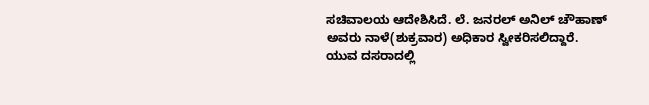ಸಚಿವಾಲಯ ಆದೇಶಿಸಿದೆ. ಲೆ. ಜನರಲ್ ಅನಿಲ್ ಚೌಹಾಣ್ ಅವರು ನಾಳೆ(ಶುಕ್ರವಾರ) ಅಧಿಕಾರ ಸ್ವೀಕರಿಸಲಿದ್ದಾರೆ.
ಯುವ ದಸರಾದಲ್ಲಿ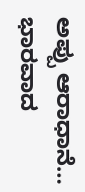ಅಪ್ಪು ಆರಾಧಾನೆ… ಭಾರವಾದ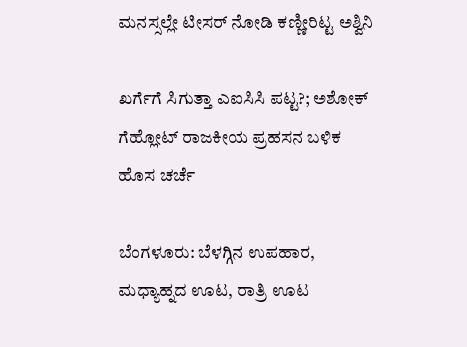ಮನಸ್ಸಲ್ಲೇ ಟೀಸರ್ ನೋಡಿ ಕಣ್ಣೀರಿಟ್ಟ ಅಶ್ವಿನಿ

ಖರ್ಗೆಗೆ ಸಿಗುತ್ತಾ ಎಐಸಿಸಿ ಪಟ್ಟ?; ಅಶೋಕ್ ಗೆಹ್ಲೋಟ್ ರಾಜಕೀಯ ಪ್ರಹಸನ ಬಳಿಕ ಹೊಸ ಚರ್ಚೆ

ಬೆಂಗಳೂರು: ಬೆಳಗ್ಗಿನ ಉಪಹಾರ, ಮಧ್ಯಾಹ್ನದ ಊಟ, ರಾತ್ರಿ ಊಟ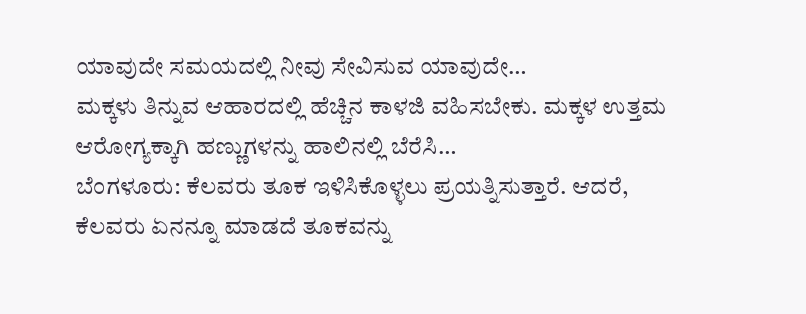ಯಾವುದೇ ಸಮಯದಲ್ಲಿ ನೀವು ಸೇವಿಸುವ ಯಾವುದೇ…
ಮಕ್ಕಳು ತಿನ್ನುವ ಆಹಾರದಲ್ಲಿ ಹೆಚ್ಚಿನ ಕಾಳಜಿ ವಹಿಸಬೇಕು. ಮಕ್ಕಳ ಉತ್ತಮ ಆರೋಗ್ಯಕ್ಕಾಗಿ ಹಣ್ಣುಗಳನ್ನು ಹಾಲಿನಲ್ಲಿ ಬೆರೆಸಿ…
ಬೆಂಗಳೂರು: ಕೆಲವರು ತೂಕ ಇಳಿಸಿಕೊಳ್ಳಲು ಪ್ರಯತ್ನಿಸುತ್ತಾರೆ. ಆದರೆ, ಕೆಲವರು ಏನನ್ನೂ ಮಾಡದೆ ತೂಕವನ್ನು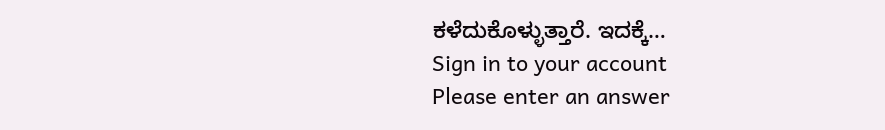ಕಳೆದುಕೊಳ್ಳುತ್ತಾರೆ. ಇದಕ್ಕೆ…
Sign in to your account
Please enter an answer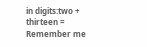in digits:two + thirteen =
Remember me